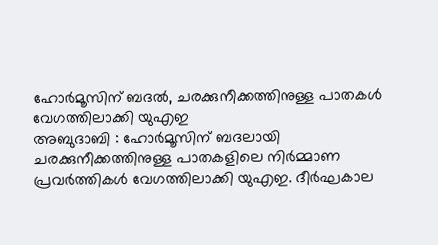ഹോർമൂസിന് ബദൽ, ചരക്കുനീക്കത്തിനുള്ള പാതകൾ വേഗത്തിലാക്കി യുഎഇ
അബുദാബി : ഹോർമൂസിന് ബദലായി ചരക്കുനീക്കത്തിനുള്ള പാതകളിലെ നിർമ്മാണ പ്രവർത്തികൾ വേഗത്തിലാക്കി യുഎഇ. ദീർഘകാല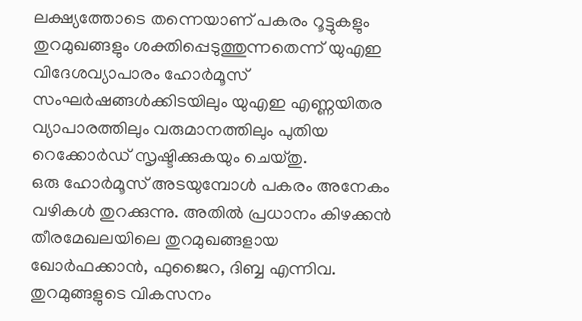ലക്ഷ്യത്തോടെ തന്നെയാണ് പകരം റൂട്ടുകളും തുറമുഖങ്ങളും ശക്തിപ്പെടുത്തുന്നതെന്ന് യുഎഇ വിദേശവ്യാപാരം ഹോർമൂസ് സംഘർഷങ്ങൾക്കിടയിലും യുഎഇ എണ്ണയിതര വ്യാപാരത്തിലും വരുമാനത്തിലും പുതിയ റെക്കോർഡ് സൃഷ്ടിക്കുകയും ചെയ്തു.
ഒരു ഹോർമൂസ് അടയുമ്പോൾ പകരം അനേകം വഴികൾ തുറക്കുന്നു. അതിൽ പ്രധാനം കിഴക്കൻ തീരമേഖലയിലെ തുറമുഖങ്ങളായ ഖോർഫക്കാൻ, ഫുജൈറ, ദിബ്ബ എന്നിവ. തുറമുങ്ങളുടെ വികസനം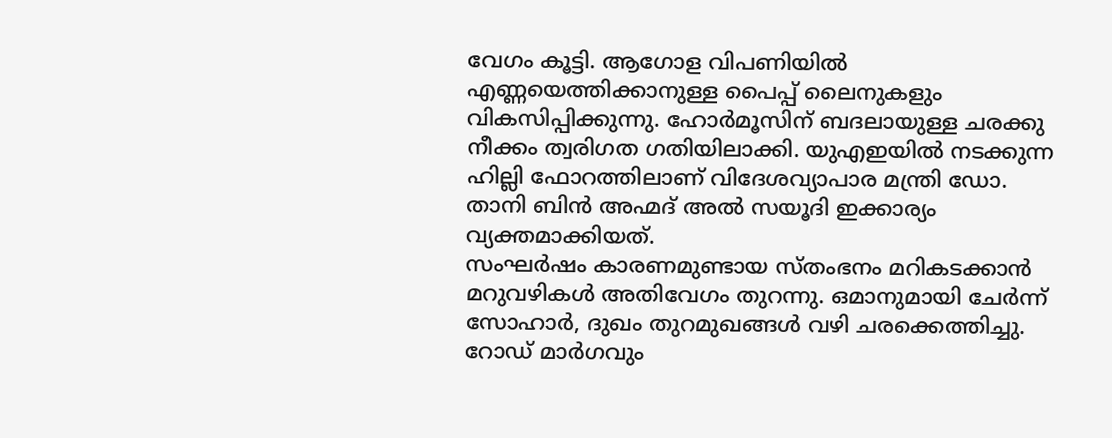വേഗം കൂട്ടി. ആഗോള വിപണിയിൽ എണ്ണയെത്തിക്കാനുള്ള പൈപ്പ് ലൈനുകളും വികസിപ്പിക്കുന്നു. ഹോർമൂസിന് ബദലായുള്ള ചരക്കു നീക്കം ത്വരിഗത ഗതിയിലാക്കി. യുഎഇയിൽ നടക്കുന്ന ഹില്ലി ഫോറത്തിലാണ് വിദേശവ്യാപാര മന്ത്രി ഡോ. താനി ബിൻ അഹ്മദ് അൽ സയൂദി ഇക്കാര്യം വ്യക്തമാക്കിയത്.
സംഘർഷം കാരണമുണ്ടായ സ്തംഭനം മറികടക്കാൻ മറുവഴികൾ അതിവേഗം തുറന്നു. ഒമാനുമായി ചേർന്ന് സോഹാർ, ദുഖം തുറമുഖങ്ങൾ വഴി ചരക്കെത്തിച്ചു. റോഡ് മാർഗവും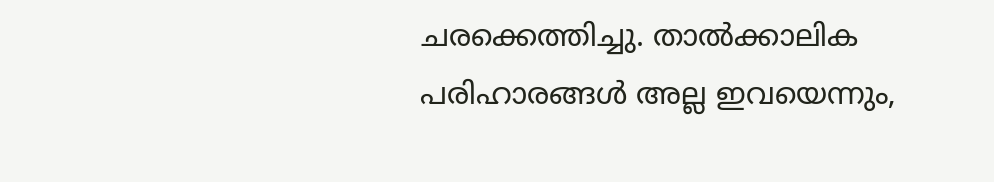ചരക്കെത്തിച്ചു. താൽക്കാലിക പരിഹാരങ്ങൾ അല്ല ഇവയെന്നും,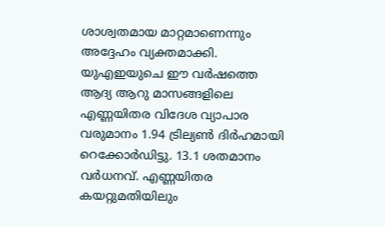ശാശ്വതമായ മാറ്റമാണെന്നും അദ്ദേഹം വ്യക്തമാക്കി. യുഎഇയുചെ ഈ വർഷത്തെ ആദ്യ ആറു മാസങ്ങളിലെ എണ്ണയിതര വിദേശ വ്യാപാര വരുമാനം 1.94 ട്രില്യൺ ദിർഹമായി റെക്കോർഡിട്ടു. 13.1 ശതമാനം വർധനവ്. എണ്ണയിതര കയറ്റുമതിയിലും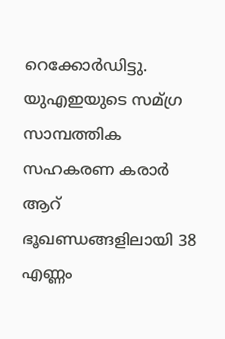റെക്കോർഡിട്ടു. യുഎഇയുടെ സമ്ഗ്ര സാമ്പത്തിക സഹകരണ കരാർ ആറ് ഭൂഖണ്ഡങ്ങളിലായി 38 എണ്ണം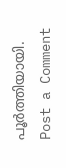പൂർത്തിയായി.
Post a Comment